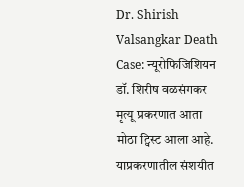Dr. Shirish Valsangkar Death Case: न्यूरोफिजिशियन डॉ. शिरीष वळसंगकर मृत्यू प्रकरणात आता मोठा ट्विस्ट आला आहे. याप्रकरणातील संशयीत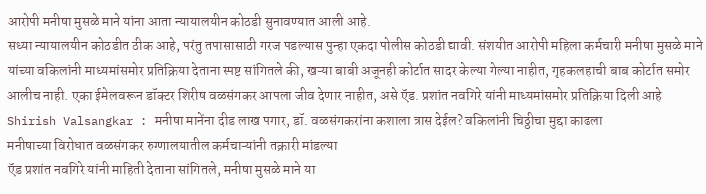आरोपी मनीषा मुसळे माने यांना आता न्यायालयीन कोठडी सुनावण्यात आली आहे.
सध्या न्यायालयीन कोठडीत ठीक आहे, परंतु तपासासाठी गरज पडल्यास पुन्हा एकदा पोलीस कोठडी द्यावी. संशयीत आरोपी महिला कर्मचारी मनीषा मुसळे माने यांच्या वकिलांनी माध्यमांसमोर प्रतिक्रिया देताना स्पष्ट सांगितले की, खऱ्या बाबी अजूनही कोर्टात सादर केल्या गेल्या नाहीत, गृहकलहाची बाब कोर्टात समोर आलीच नाही. एका ईमेलवरून डॉक्टर शिरीष वळसंगकर आपला जीव देणार नाहीत, असे ऍड. प्रशांत नवगिरे यांनी माध्यमांसमोर प्रतिक्रिया दिली आहे
Shirish Valsangkar : मनीषा मानेंना दीड लाख पगार, डॉ. वळसंगकरांना कशाला त्रास देईल? वकिलांनी चिठ्ठीचा मुद्दा काढला
मनीषाच्या विरोधात वळसंगकर रुग्णालयातील कर्मचाऱ्यांनी तक्रारी मांडल्या
ऍड प्रशांत नवगिरे यांनी माहिती देताना सांगितले, मनीषा मुसळे माने या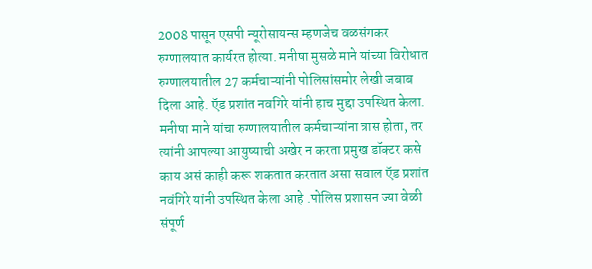2008 पासून एसपी न्यूरोसायन्स म्हणजेच वळसंगकर रुग्णालयात कार्यरत होत्या. मनीषा मुसळे माने यांच्या विरोधात रुग्णालयातील 27 कर्मचाऱ्यांनी पोलिसांसमोर लेखी जबाब दिला आहे. ऍड प्रशांत नवगिरे यांनी हाच मुद्दा उपस्थित केला. मनीषा माने यांचा रुग्णालयातील कर्मचाऱ्यांना त्रास होता, तर त्यांनी आपल्या आयुष्याची अखेर न करता प्रमुख डॉक्टर कसे काय असं काही करू शकतात करतात असा सवाल ऍड प्रशांत नवंगिरे यांनी उपस्थित केला आहे .पोलिस प्रशासन ज्या वेळी संपूर्ण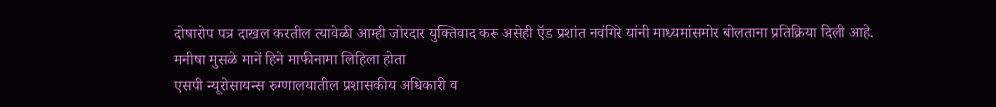दोषारोप पत्र दाखल करतील त्यावेळी आम्ही जोरदार युक्तिवाद करू असेही ऍड प्रशांत नवंगिरे यांनी माध्यमांसमोर बोलताना प्रतिक्रिया दिली आहे.
मनीषा मुसळे मानें हिने माफीनामा लिहिला होता
एसपी न्यूरोसायन्स रुग्णालयातील प्रशासकीय अधिकारी व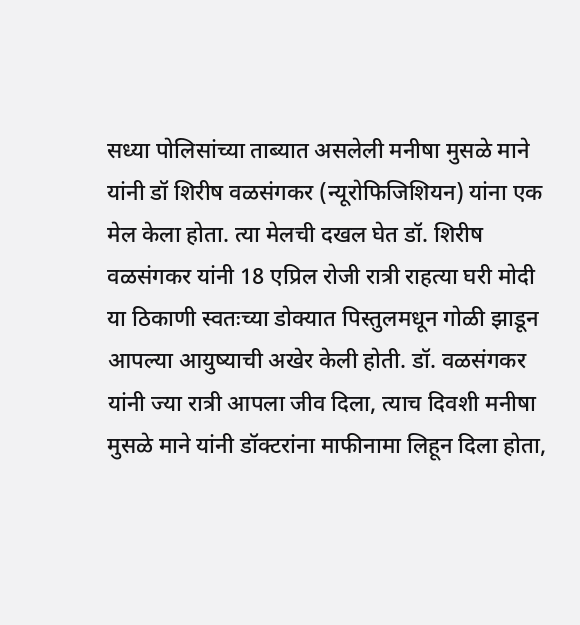सध्या पोलिसांच्या ताब्यात असलेली मनीषा मुसळे माने यांनी डॉ शिरीष वळसंगकर (न्यूरोफिजिशियन) यांना एक मेल केला होता. त्या मेलची दखल घेत डॉ. शिरीष वळसंगकर यांनी 18 एप्रिल रोजी रात्री राहत्या घरी मोदी या ठिकाणी स्वतःच्या डोक्यात पिस्तुलमधून गोळी झाडून आपल्या आयुष्याची अखेर केली होती. डॉ. वळसंगकर यांनी ज्या रात्री आपला जीव दिला, त्याच दिवशी मनीषा मुसळे माने यांनी डॉक्टरांना माफीनामा लिहून दिला होता,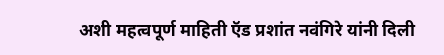अशी महत्वपूर्ण माहिती ऍड प्रशांत नवंगिरे यांनी दिली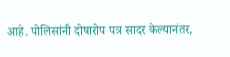आहे. पोलिसांनी दोषारोप पत्र सादर केल्यानंतर,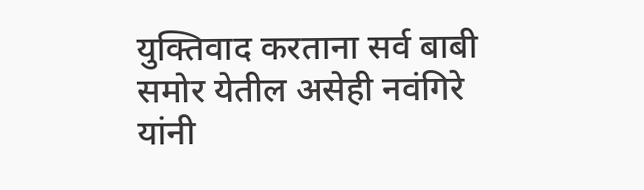युक्तिवाद करताना सर्व बाबी समोर येतील असेही नवंगिरे यांनी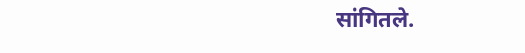सांगितले.